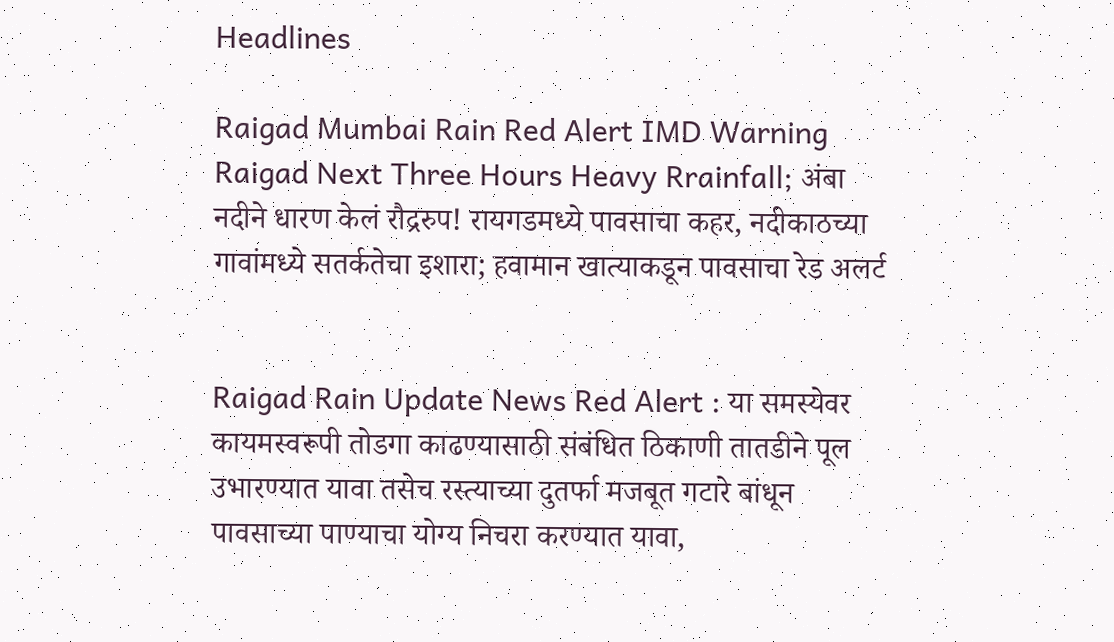Headlines

Raigad Mumbai Rain Red Alert IMD Warning Raigad Next Three Hours Heavy Rrainfall; अंबा नदीने धारण केलं रौद्ररुप! रायगडमध्ये पावसाचा कहर, नदीकाठच्या गावांमध्ये सतर्कतेचा इशारा; हवामान खात्याकडून पावसाचा रेड अलर्ट


Raigad Rain Update News Red Alert : या समस्येवर कायमस्वरूपी तोडगा काढण्यासाठी संबंधित ठिकाणी तातडीने पूल उभारण्यात यावा तसेच रस्त्याच्या दुतर्फा मजबूत गटारे बांधून पावसाच्या पाण्याचा योग्य निचरा करण्यात यावा,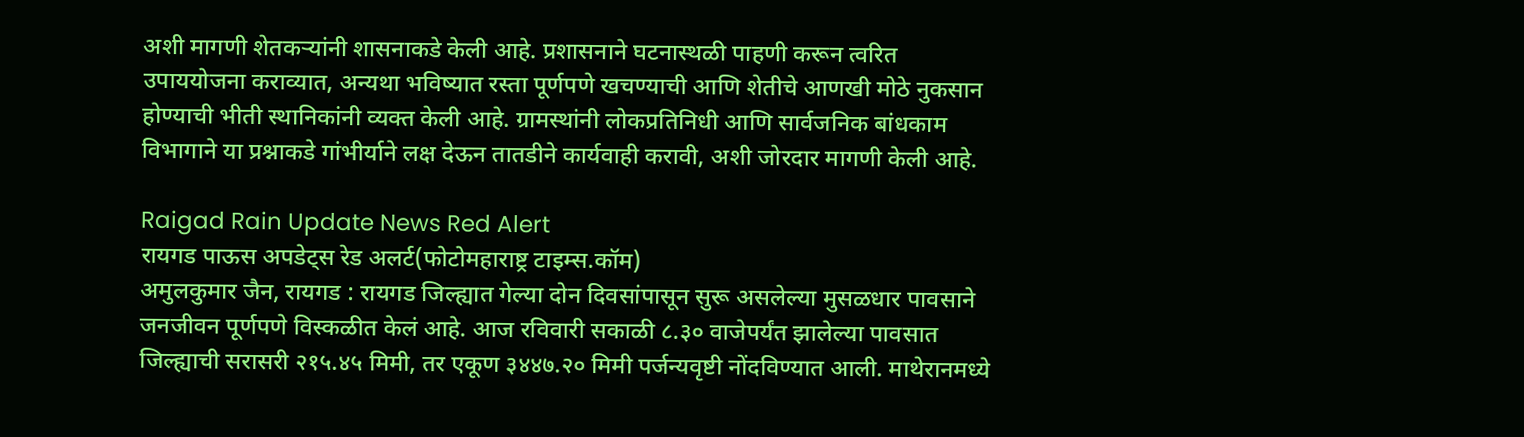अशी मागणी शेतकऱ्यांनी शासनाकडे केली आहे. प्रशासनाने घटनास्थळी पाहणी करून त्वरित उपाययोजना कराव्यात, अन्यथा भविष्यात रस्ता पूर्णपणे खचण्याची आणि शेतीचे आणखी मोठे नुकसान होण्याची भीती स्थानिकांनी व्यक्त केली आहे. ग्रामस्थांनी लोकप्रतिनिधी आणि सार्वजनिक बांधकाम विभागाने या प्रश्नाकडे गांभीर्याने लक्ष देऊन तातडीने कार्यवाही करावी, अशी जोरदार मागणी केली आहे.

Raigad Rain Update News Red Alert
रायगड पाऊस अपडेट्स रेड अलर्ट(फोटोमहाराष्ट्र टाइम्स.कॉम)
अमुलकुमार जैन, रायगड : रायगड जिल्ह्यात गेल्या दोन दिवसांपासून सुरू असलेल्या मुसळधार पावसाने जनजीवन पूर्णपणे विस्कळीत केलं आहे. आज रविवारी सकाळी ८.३० वाजेपर्यंत झालेल्या पावसात जिल्ह्याची सरासरी २१५.४५ मिमी, तर एकूण ३४४७.२० मिमी पर्जन्यवृष्टी नोंदविण्यात आली. माथेरानमध्ये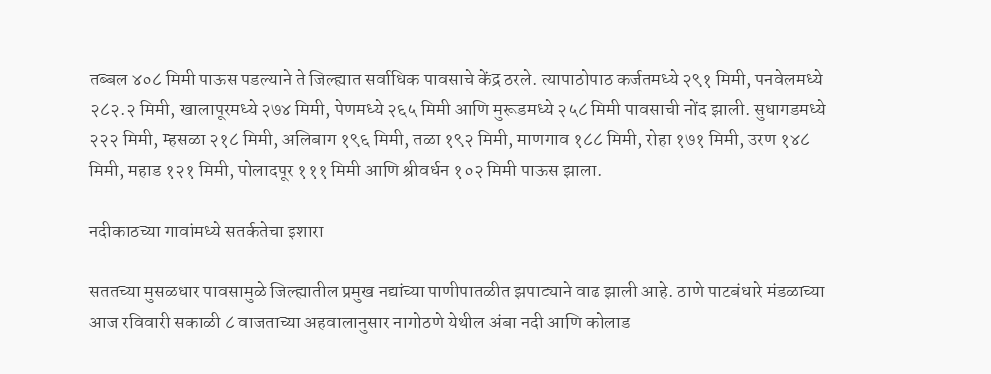तब्बल ४०८ मिमी पाऊस पडल्याने ते जिल्ह्यात सर्वाधिक पावसाचे केंद्र ठरले. त्यापाठोपाठ कर्जतमध्ये २९१ मिमी, पनवेलमध्ये २८२.२ मिमी, खालापूरमध्ये २७४ मिमी, पेणमध्ये २६५ मिमी आणि मुरूडमध्ये २५८ मिमी पावसाची नोंद झाली. सुधागडमध्ये २२२ मिमी, म्हसळा २१८ मिमी, अलिबाग १९६ मिमी, तळा १९२ मिमी, माणगाव १८८ मिमी, रोहा १७१ मिमी, उरण १४८ मिमी, महाड १२१ मिमी, पोलादपूर १११ मिमी आणि श्रीवर्धन १०२ मिमी पाऊस झाला.

नदीकाठच्या गावांमध्ये सतर्कतेचा इशारा

सततच्या मुसळधार पावसामुळे जिल्ह्यातील प्रमुख नद्यांच्या पाणीपातळीत झपाट्याने वाढ झाली आहे. ठाणे पाटबंधारे मंडळाच्या आज रविवारी सकाळी ८ वाजताच्या अहवालानुसार नागोठणे येथील अंबा नदी आणि कोलाड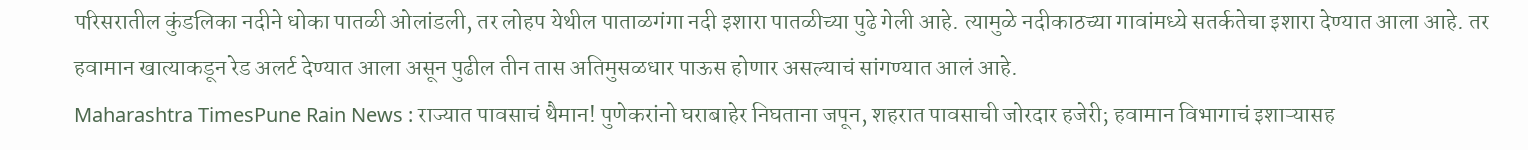परिसरातील कुंडलिका नदीने धोका पातळी ओलांडली, तर लोहप येथील पाताळगंगा नदी इशारा पातळीच्या पुढे गेली आहे. त्यामुळे नदीकाठच्या गावांमध्ये सतर्कतेचा इशारा देण्यात आला आहे. तर हवामान खात्याकडून रेड अलर्ट देण्यात आला असून पुढील तीन तास अतिमुसळधार पाऊस होणार असल्याचं सांगण्यात आलं आहे.
Maharashtra TimesPune Rain News : राज्यात पावसाचं थैमान! पुणेकरांनो घराबाहेर निघताना जपून, शहरात पावसाची जोरदार हजेरी; हवामान विभागाचं इशाऱ्यासह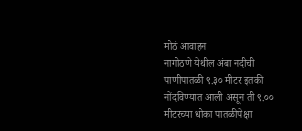मोठं आवाहन
नागोठणे येथील अंबा नदीची पाणीपातळी ९.३० मीटर इतकी नोंदविण्यात आली असून ती ९.०० मीटरच्या धोका पातळीपेक्षा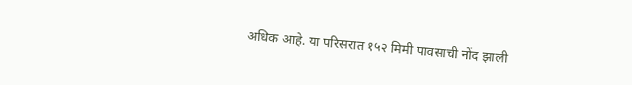अधिक आहे. या परिसरात १५२ मिमी पावसाची नोंद झाली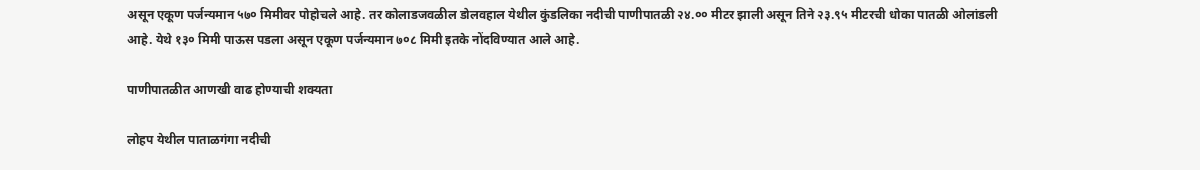असून एकूण पर्जन्यमान ५७० मिमीवर पोहोचले आहे. तर कोलाडजवळील डोलवहाल येथील कुंडलिका नदीची पाणीपातळी २४.०० मीटर झाली असून तिने २३.९५ मीटरची धोका पातळी ओलांडली आहे. येथे १३० मिमी पाऊस पडला असून एकूण पर्जन्यमान ७०८ मिमी इतके नोंदविण्यात आले आहे.

पाणीपातळीत आणखी वाढ होण्याची शक्यता

लोहप येथील पाताळगंगा नदीची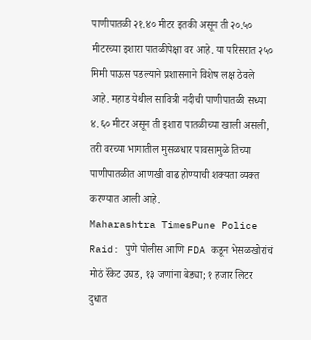पाणीपातळी २१.४० मीटर इतकी असून ती २०.५० मीटरच्या इशारा पातळीपेक्षा वर आहे. या परिसरात २५० मिमी पाऊस पडल्याने प्रशासनाने विशेष लक्ष ठेवले आहे. महाड येथील सावित्री नदीची पाणीपातळी सध्या ४.६० मीटर असून ती इशारा पातळीच्या खाली असली, तरी वरच्या भागातील मुसळधार पावसामुळे तिच्या पाणीपातळीत आणखी वाढ होण्याची शक्यता व्यक्त करण्यात आली आहे.
Maharashtra TimesPune Police Raid: पुणे पोलीस आणि FDA कडून भेसळखोरांचं मोठं रॅकेट उघड, १३ जणांना बेड्या; १ हजार लिटर दुधात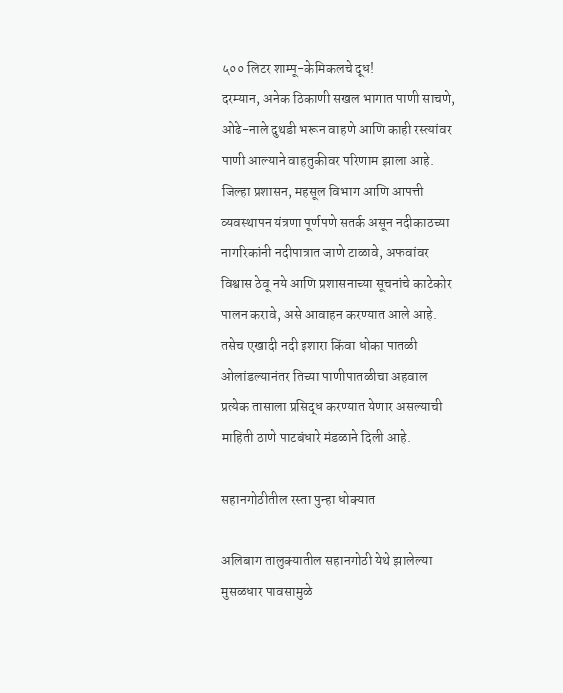५०० लिटर शाम्पू-केमिकलचे दूध!
दरम्यान, अनेक ठिकाणी सखल भागात पाणी साचणे, ओढे-नाले दुथडी भरून वाहणे आणि काही रस्त्यांवर पाणी आल्याने वाहतुकीवर परिणाम झाला आहे. जिल्हा प्रशासन, महसूल विभाग आणि आपत्ती व्यवस्थापन यंत्रणा पूर्णपणे सतर्क असून नदीकाठच्या नागरिकांनी नदीपात्रात जाणे टाळावे, अफवांवर विश्वास ठेवू नये आणि प्रशासनाच्या सूचनांचे काटेकोर पालन करावे, असे आवाहन करण्यात आले आहे. तसेच एखादी नदी इशारा किंवा धोका पातळी ओलांडल्यानंतर तिच्या पाणीपातळीचा अहवाल प्रत्येक तासाला प्रसिद्ध करण्यात येणार असल्याची माहिती ठाणे पाटबंधारे मंडळाने दिली आहे.

सहानगोठीतील रस्ता पुन्हा धोक्यात

अलिबाग तालुक्यातील सहानगोठी येथे झालेल्या मुसळधार पावसामुळे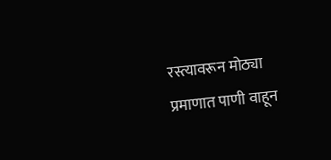रस्त्यावरून मोठ्या प्रमाणात पाणी वाहून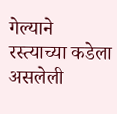गेल्याने रस्त्याच्या कडेला असलेली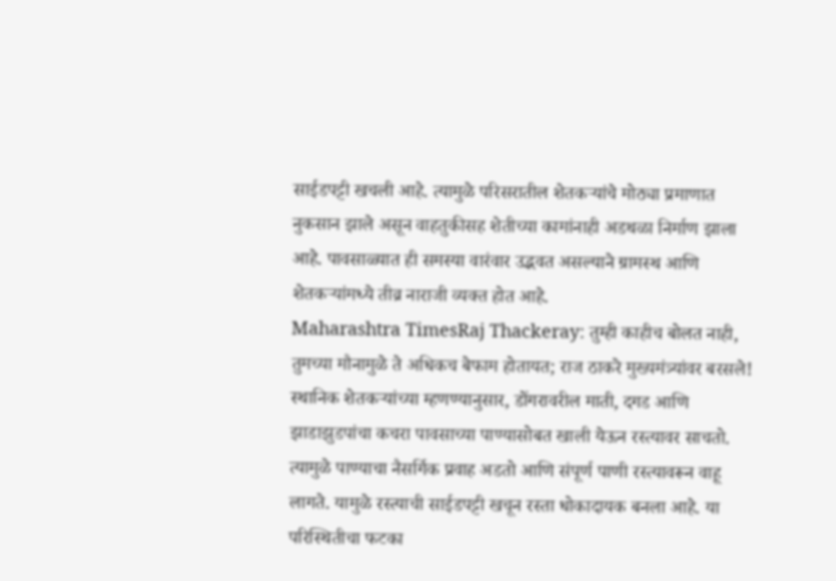साईडपट्टी खचली आहे. त्यामुळे परिसरातील शेतकऱ्यांचे मोठ्या प्रमाणात नुकसान झाले असून वाहतुकीसह शेतीच्या कामांनाही अडथळा निर्माण झाला आहे. पावसाळ्यात ही समस्या वारंवार उद्भवत असल्याने ग्रामस्थ आणि शेतकऱ्यांमध्ये तीव्र नाराजी व्यक्त होत आहे.
Maharashtra TimesRaj Thackeray: तुम्ही काहीच बोलत नाही, तुमच्या मौनामुळे ते अधिकच बेफाम होतायत; राज ठाकरे मुख्यमंत्र्यांवर बरसले!
स्थानिक शेतकऱ्यांच्या म्हणण्यानुसार, डोंगरावरील माती, दगड आणि झाडाझुडपांचा कचरा पावसाच्या पाण्यासोबत खाली येऊन रस्त्यावर साचतो. त्यामुळे पाण्याचा नैसर्गिक प्रवाह अडतो आणि संपूर्ण पाणी रस्त्यावरून वाहू लागते. यामुळे रस्त्याची साईडपट्टी खचून रस्ता धोकादायक बनला आहे. या परिस्थितीचा फटका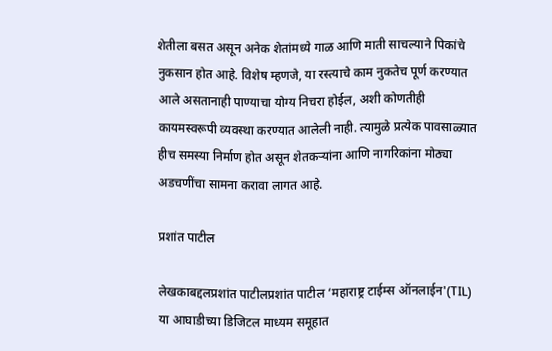शेतीला बसत असून अनेक शेतांमध्ये गाळ आणि माती साचल्याने पिकांचे नुकसान होत आहे. विशेष म्हणजे, या रस्त्याचे काम नुकतेच पूर्ण करण्यात आले असतानाही पाण्याचा योग्य निचरा होईल, अशी कोणतीही कायमस्वरूपी व्यवस्था करण्यात आलेली नाही. त्यामुळे प्रत्येक पावसाळ्यात हीच समस्या निर्माण होत असून शेतकऱ्यांना आणि नागरिकांना मोठ्या अडचणींचा सामना करावा लागत आहे.

प्रशांत पाटील

लेखकाबद्दलप्रशांत पाटीलप्रशांत पाटील ‘महाराष्ट्र टाईम्स ऑनलाईन'(TIL) या आघाडीच्या डिजिटल माध्यम समूहात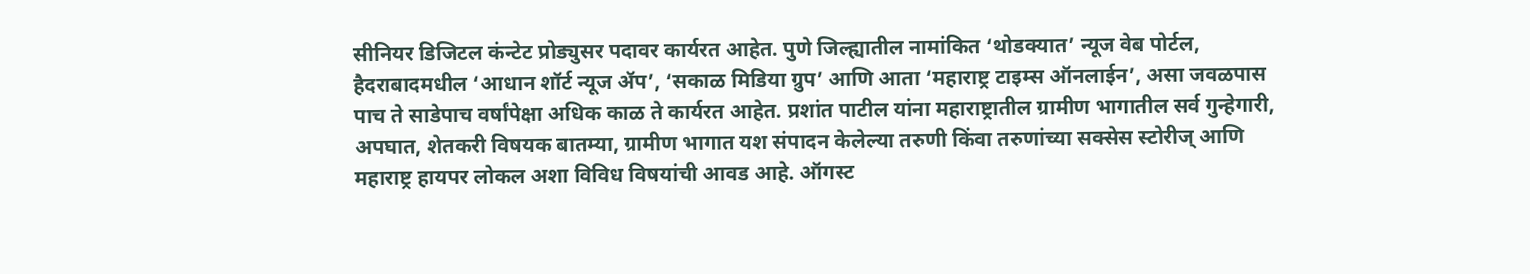सीनियर डिजिटल कंन्टेट प्रोड्युसर पदावर कार्यरत आहेत. पुणे जिल्ह्यातील नामांकित ‘थोडक्यात’ न्यूज वेब पोर्टल, हैदराबादमधील ‘आधान शॉर्ट न्यूज ॲप’, ‘सकाळ मिडिया ग्रुप’ आणि आता ‘महाराष्ट्र टाइम्स ऑनलाईन’, असा जवळपास पाच ते साडेपाच वर्षांपेक्षा अधिक काळ ते कार्यरत आहेत. प्रशांत पाटील यांना महाराष्ट्रातील ग्रामीण भागातील सर्व गुन्हेगारी, अपघात, शेतकरी विषयक बातम्या, ग्रामीण भागात यश संपादन केलेल्या तरुणी किंवा तरुणांच्या सक्सेस स्टोरीज् आणि महाराष्ट्र हायपर लोकल अशा विविध विषयांची आवड आहे. ऑगस्ट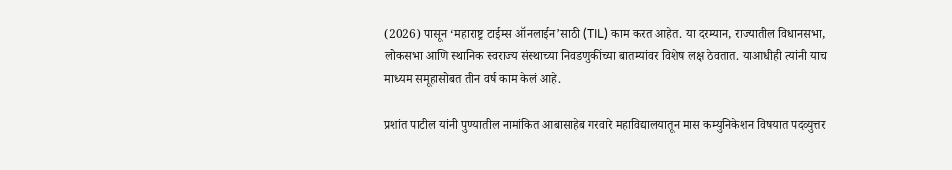(2026) पासून ‘महाराष्ट्र टाईम्स ऑनलाईन’साठी (TIL) काम करत आहेत. या दरम्यान, राज्यातील विधानसभा, लोकसभा आणि स्थानिक स्वराज्य संस्थाच्या निवडणुकींच्या बातम्यांवर विशेष लक्ष ठेवतात. याआधीही त्यांनी याच माध्यम समूहासोबत तीन वर्ष काम केलं आहे.

प्रशांत पाटील यांनी पुण्यातील नामांकित आबासाहेब गरवारे महाविद्यालयातून मास कम्युनिकेशन विषयात पदव्युत्तर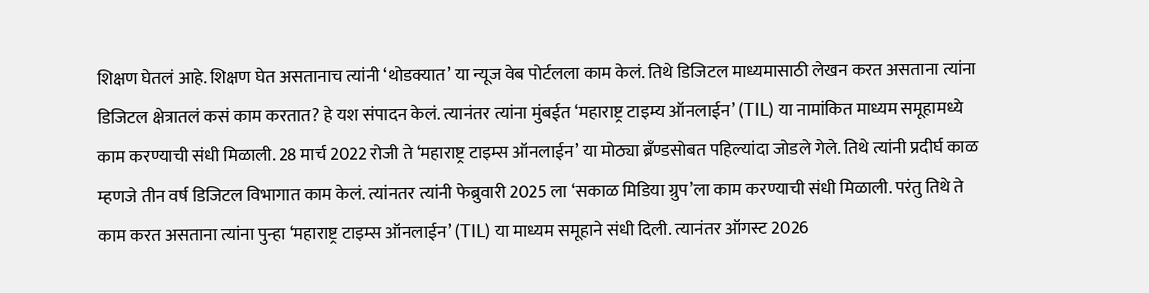शिक्षण घेतलं आहे. शिक्षण घेत असतानाच त्यांनी ‘थोडक्यात’ या न्यूज वेब पोर्टलला काम केलं. तिथे डिजिटल माध्यमासाठी लेखन करत असताना त्यांना डिजिटल क्षेत्रातलं कसं काम करतात? हे यश संपादन केलं. त्यानंतर त्यांना मुंबईत ‘महाराष्ट्र टाइम्य ऑनलाईन’ (TIL) या नामांकित माध्यम समूहामध्ये काम करण्याची संधी मिळाली. 28 मार्च 2022 रोजी ते ‘महाराष्ट्र टाइम्स ऑनलाईन’ या मोठ्या ब्रँण्डसोबत पहिल्यांदा जोडले गेले. तिथे त्यांनी प्रदीर्घ काळ म्हणजे तीन वर्ष डिजिटल विभागात काम केलं. त्यांनतर त्यांनी फेब्रुवारी 2025 ला ‘सकाळ मिडिया ग्रुप’ला काम करण्याची संधी मिळाली. परंतु तिथे ते काम करत असताना त्यांना पुन्हा ‘महाराष्ट्र टाइम्स ऑनलाईन’ (TIL) या माध्यम समूहाने संधी दिली. त्यानंतर ऑगस्ट 2026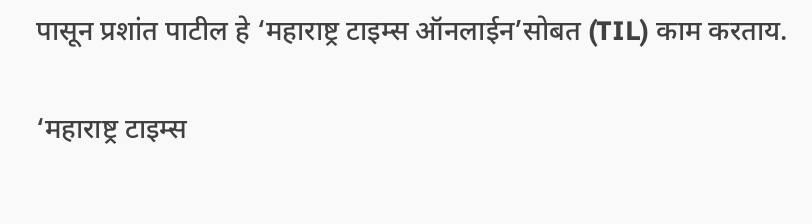पासून प्रशांत पाटील हे ‘महाराष्ट्र टाइम्स ऑनलाईन’सोबत (TIL) काम करताय.

‘महाराष्ट्र टाइम्स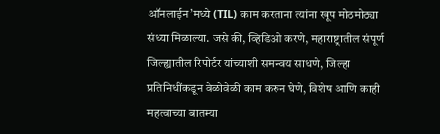ऑनलाईन’मध्ये (TIL) काम करताना त्यांना खूप मोठमोठ्या संध्या मिळाल्या. जसे की, व्हिडिओ करणे, महाराष्ट्रातील संपूर्ण जिल्ह्यातील रिपोर्टर यांच्याशी समन्वय साधणे, जिल्हा प्रतिनिधींकडून वेळोवेळी काम करुन घेणे, विशेष आणि काही महत्वाच्या बातम्या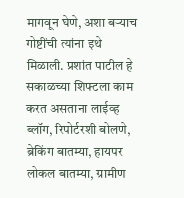मागवून घेणे, अशा बऱ्याच गोष्टींची त्यांना इथे मिळाली. प्रशांत पाटील हे सकाळच्या शिफ्टला काम करत असताना लाईव्ह ब्लॉग, रिपोर्टरशी बोलणे, ब्रेकिंग बातम्या, हायपर लोकल बातम्या, ग्रामीण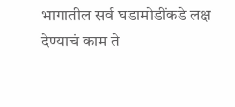भागातील सर्व घडामोडींकडे लक्ष देण्याचं काम ते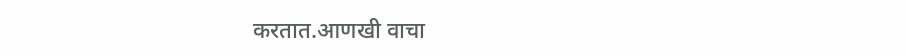करतात.आणखी वाचा